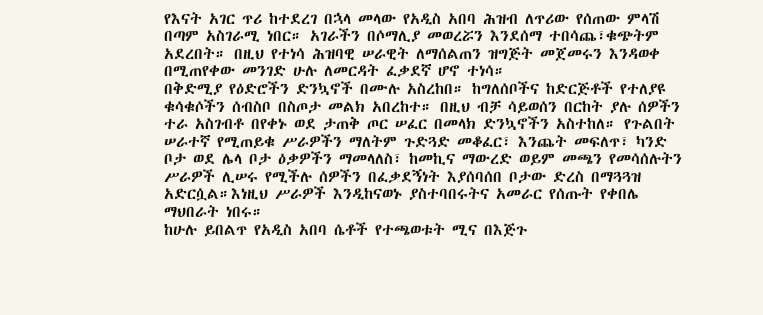የእናት አገር ጥሪ ከተደረገ በኋላ መላው የአዲስ አበባ ሕዝብ ለጥሪው የሰጠው ምላሽ በጣም አስገራሚ ነበር። አገራችን በሶማሊያ መወረሯን እንደሰማ ተበሳጨ፣ቁጭትም አደረበት። በዚህ የተነሳ ሕዝባዊ ሠራዊት ለማሰልጠን ዝግጅት መጀመሩን እንዳወቀ በሚጠየቀው መንገድ ሁሉ ለመርዳት ፈቃደኛ ሆኖ ተነሳ።
በቅድሚያ የዕድሮችን ድንኳኖች በሙሉ አስረከበ። ከግለሰቦችና ከድርጅቶች የተለያዩ ቁሳቁሶችን ሰብስቦ በስጦታ መልክ አበረከተ። በዚህ ብቻ ሳይወሰን በርከት ያሉ ሰዎችን ተራ አስገብቶ በየቀኑ ወደ ታጠቅ ጦር ሠፈር በመላክ ድንኳኖችን አስተከለ። የጉልበት ሠራተኛ የሚጠይቁ ሥራዎችን ማለትም ጉድጓድ መቆፈር፣ እንጨት መፍለጥ፣ ካንድ ቦታ ወደ ሌላ ቦታ ዕቃዎችን ማመላለስ፣ ከመኪና ማውረድ ወይም መጫን የመሳሰሉትን ሥራዎች ሊሠሩ የሚችሉ ሰዎችን በፈቃደኝነት እያሰባሰበ ቦታው ድረስ በማጓጓዝ አድርሷል።እነዚህ ሥራዎች እንዲከናወኑ ያስተባበሩትና አመራር የሰጡት የቀበሌ ማህበራት ነበሩ።
ከሁሉ ይበልጥ የአዲስ አበባ ሴቶች የተጫወቱት ሚና በእጅጉ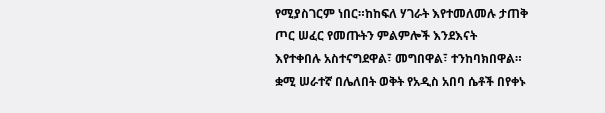የሚያስገርም ነበር።ከከፍለ ሃገራት እየተመለመሉ ታጠቅ ጦር ሠፈር የመጡትን ምልምሎች እንደእናት
እየተቀበሉ አስተናግደዋል፣ መግበዋል፣ ተንከባክበዋል። ቋሚ ሠራተኛ በሌለበት ወቅት የአዲስ አበባ ሴቶች በየቀኑ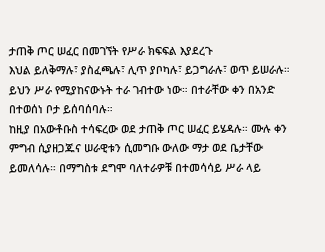ታጠቅ ጦር ሠፈር በመገኘት የሥራ ክፍፍል እያደረጉ
እህል ይለቅማሉ፣ ያስፈጫሉ፣ ሊጥ ያቦካሉ፣ ይጋግራሉ፣ ወጥ ይሠራሉ። ይህን ሥራ የሚያከናውኑት ተራ ገብተው ነው። በተራቸው ቀን በአንድ በተወሰነ ቦታ ይሰባሰባሉ።
ከዚያ በአውቶቡስ ተሳፍረው ወደ ታጠቅ ጦር ሠፈር ይሄዳሉ። ሙሉ ቀን ምግብ ሲያዘጋጁና ሠራዊቱን ሲመግቡ ውለው ማታ ወደ ቤታቸው ይመለሳሉ። በማግስቱ ደግሞ ባለተራዎቹ በተመሳሳይ ሥራ ላይ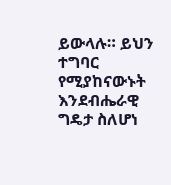ይውላሉ። ይህን ተግባር የሚያከናውኑት እንደብሔራዊ ግዴታ ስለሆነ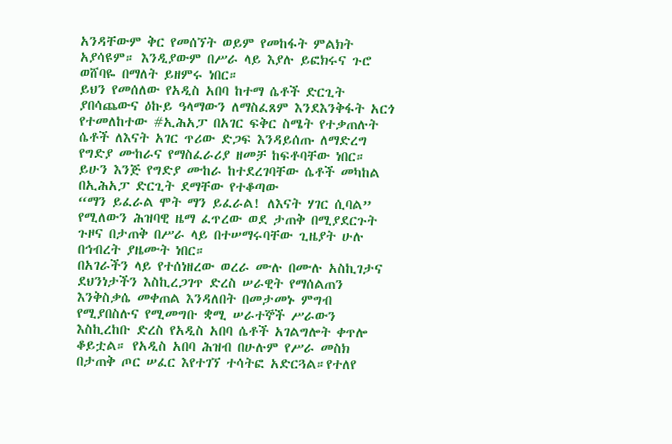አንዳቸውም ቅር የመሰኘት ወይም የመከፋት ምልክት አያሳዩም። እንዲያውም በሥራ ላይ እያሉ ይፎክሩና ጉሮ ወሸባዬ በማለት ይዘምሩ ነበር።
ይህን የመሰለው የአዲስ አበባ ከተማ ሴቶች ድርጊት ያበሳጨውና ዕኩይ ዓላማውን ለማስፈጸም እንደእንቅፋት አርጎ የተመለከተው #ኢሕአፓ በአገር ፍቅር ስሜት የተቃጠሉት ሴቶች ለእናት አገር ጥሪው ድጋፍ እንዳይሰጡ ለማድረግ የግድያ ሙከራና የማስፈራሪያ ዘመቻ ከፍቶባቸው ነበር። ይሁን እንጅ የግድያ ሙከራ ከተደረገባቸው ሴቶች መካከል በኢሕአፓ ድርጊት ደማቸው የተቆጣው
“ማን ይፈራል ሞት ማን ይፈራል! ለእናት ሃገር ሲባል” የሚለውን ሕዝባዊ ዜማ ፈጥረው ወደ ታጠቅ በሚያደርጉት ጉዞና በታጠቅ በሥራ ላይ በተሠማሩባቸው ጊዜያት ሁሉ በኅብረት ያዜሙት ነበር።
በአገራችን ላይ የተሰነዘረው ወረራ ሙሉ በሙሉ አስኪገታና ደህንነታችን እስኪረጋገጥ ድረስ ሠራዊት የማሰልጠን እንቅስቃሴ መቀጠል እንዳለበት በመታመኑ ምግብ የሚያበስሉና የሚመግቡ ቋሚ ሠራተኞች ሥራውን እስኪረከቡ ድረስ የአዲስ አበባ ሴቶች አገልግሎት ቀጥሎ ቆይቷል። የአዲስ አበባ ሕዝብ በሁሉም የሥራ መስክ በታጠቅ ጦር ሠፈር እየተገኘ ተሳትፎ አድርጓል።የተለየ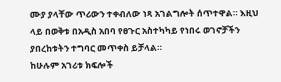ሙያ ያላቸው ጥሪውን ተቀብለው ነጻ አገልግሎት ሰጥተዋል። እዚህ ላይ በወቅቱ በአዲስ አበባ የፀጉር አስተካካይ የነበሩ ወገኖቻችን ያበረከቱትን ተግባር መጥቀስ ይቻላል።
ከሁሉም አገሪቱ ክፍሎች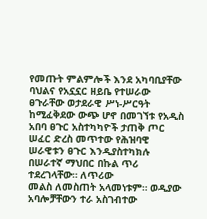የመጡት ምልምሎች እንደ አካባቢያቸው ባህልና የአኗኗር ዘይቤ የተሠራው ፀጉራቸው ወታደራዊ ሥነ-ሥርዓት ከሚፈቅደው ውጭ ሆኖ በመገኘቱ የአዲስ አበባ ፀጉር አስተካካዮች ታጠቅ ጦር ሠፈር ድረስ መጥተው የሕዝባዊ ሠራዊቱን ፀጉር እንዲያስተካክሉ በሠራተኛ ማህበር በኩል ጥሪ ተደረገላቸው። ለጥሪው
መልስ ለመስጠት አላመነቱም። ወዲያው አባሎቻቸውን ተራ አስገብተው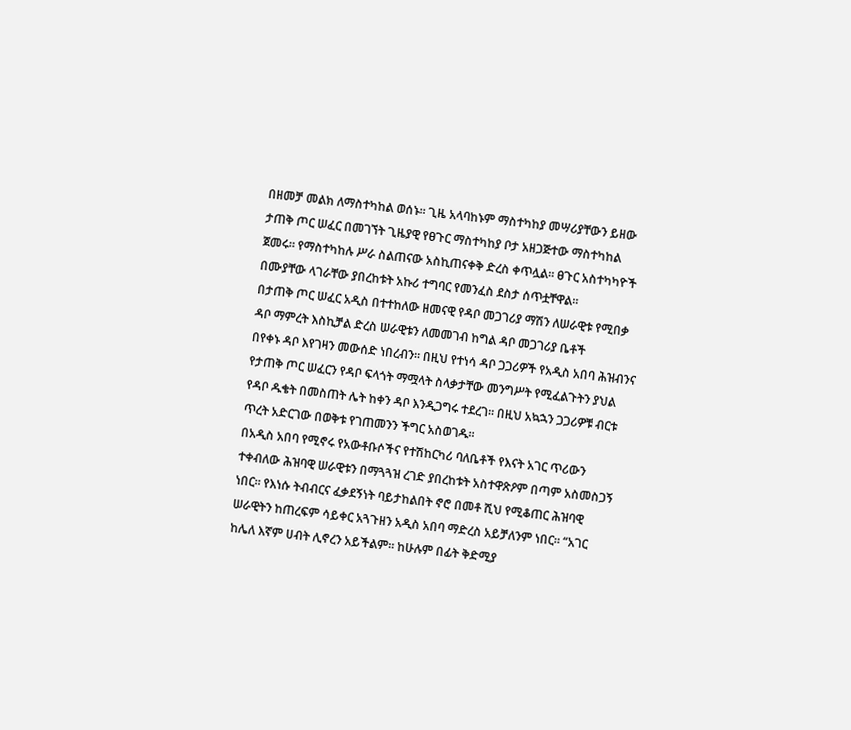በዘመቻ መልክ ለማስተካከል ወሰኑ። ጊዜ አላባከኑም ማስተካከያ መሣሪያቸውን ይዘው ታጠቅ ጦር ሠፈር በመገኘት ጊዜያዊ የፀጉር ማስተካከያ ቦታ አዘጋጅተው ማስተካከል ጀመሩ። የማስተካከሉ ሥራ ስልጠናው አስኪጠናቀቅ ድረስ ቀጥሏል። ፀጉር አስተካካዮች በሙያቸው ላገራቸው ያበረከቱት አኩሪ ተግባር የመንፈስ ደስታ ሰጥቷቸዋል።
በታጠቅ ጦር ሠፈር አዲስ በተተከለው ዘመናዊ የዳቦ መጋገሪያ ማሽን ለሠራዊቱ የሚበቃ ዳቦ ማምረት እስኪቻል ድረስ ሠራዊቱን ለመመገብ ከግል ዳቦ መጋገሪያ ቤቶች
በየቀኑ ዳቦ እየገዛን መውሰድ ነበረብን። በዚህ የተነሳ ዳቦ ጋጋሪዎች የአዲስ አበባ ሕዝብንና የታጠቅ ጦር ሠፈርን የዳቦ ፍላጎት ማሟላት ስላቃታቸው መንግሥት የሚፈልጉትን ያህል
የዳቦ ዱቄት በመስጠት ሌት ከቀን ዳቦ እንዲጋግሩ ተደረገ። በዚህ አኳኋን ጋጋሪዎቹ ብርቱ ጥረት አድርገው በወቅቱ የገጠመንን ችግር አስወገዱ።
በአዲስ አበባ የሚኖሩ የአውቶቡሶችና የተሽከርካሪ ባለቤቶች የእናት አገር ጥሪውን ተቀብለው ሕዝባዊ ሠራዊቱን በማጓጓዝ ረገድ ያበረከቱት አስተዋጽዖም በጣም አስመስጋኝ
ነበር። የእነሱ ትብብርና ፈቃደኝነት ባይታከልበት ኖሮ በመቶ ሺህ የሚቆጠር ሕዝባዊ ሠራዊትን ከጠረፍም ሳይቀር አጓጉዘን አዲስ አበባ ማድረስ አይቻለንም ነበር። “አገር
ከሌለ እኛም ሀብት ሊኖረን አይችልም። ከሁሉም በፊት ቅድሚያ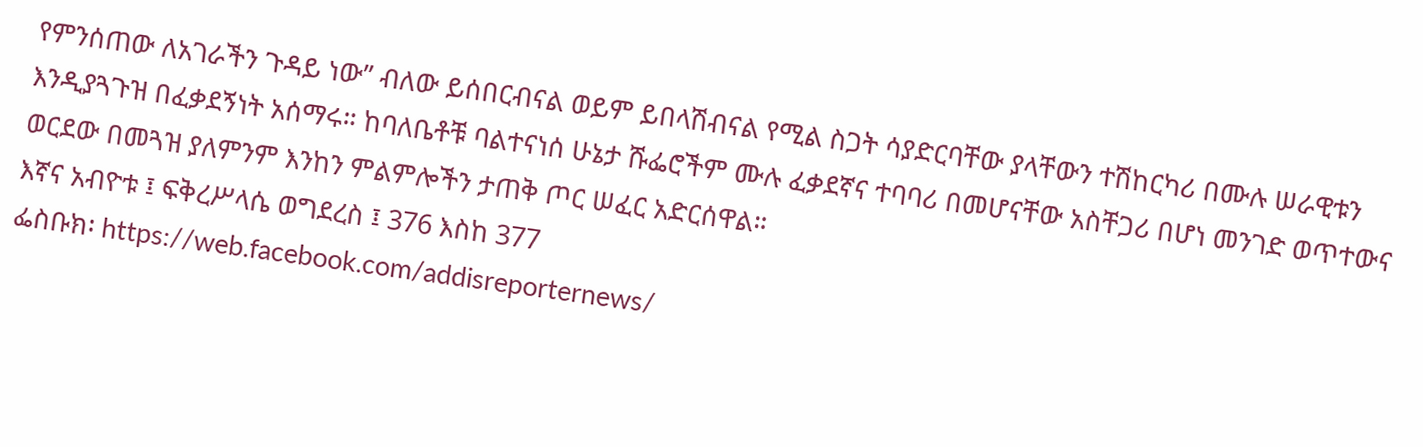የምንሰጠው ለአገራችን ጉዳይ ነው” ብለው ይሰበርብናል ወይም ይበላሽብናል የሚል ስጋት ሳያድርባቸው ያላቸውን ተሽከርካሪ በሙሉ ሠራዊቱን እንዲያጓጉዝ በፈቃደኝነት አሰማሩ። ከባለቤቶቹ ባልተናነሰ ሁኔታ ሹፌሮችም ሙሉ ፈቃደኛና ተባባሪ በመሆናቸው አስቸጋሪ በሆነ መንገድ ወጥተውና ወርደው በመጓዝ ያለምንም እንከን ምልምሎችን ታጠቅ ጦር ሠፈር አድርሰዋል።
እኛና አብዮቱ ፤ ፍቅረሥላሴ ወግደረስ ፤ 376 እስከ 377
ፌስቡክ፡ https://web.facebook.com/addisreporternews/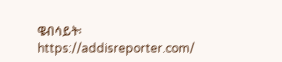ዌብሳይት፡ https://addisreporter.com/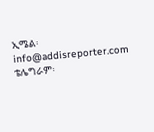ኢሜል፡ info@addisreporter.com
ቴሌግራም፡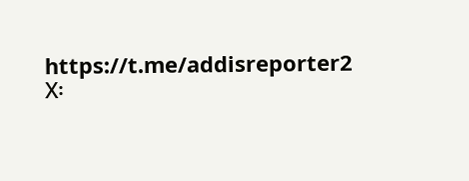https://t.me/addisreporter2
X፡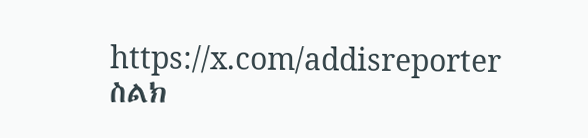https://x.com/addisreporter
ስልክ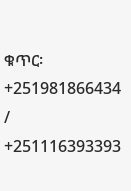ቁጥር፡ +251981866434 / +251116393393